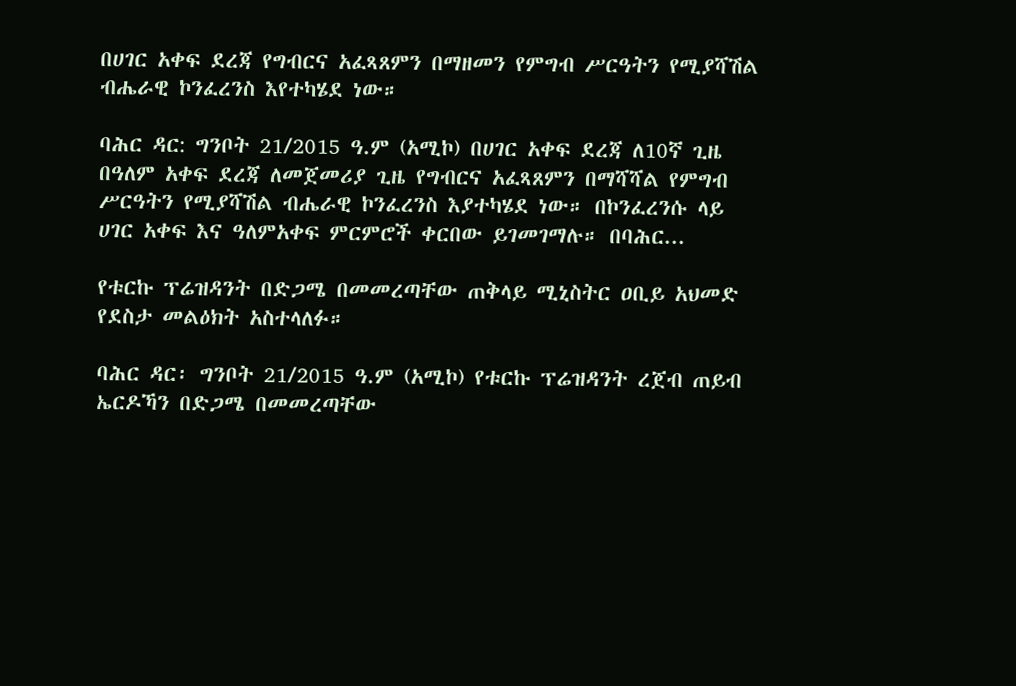በሀገር አቀፍ ደረጃ የግብርና አፈጻጸምን በማዘመን የምግብ ሥርዓትን የሚያሻሽል ብሔራዊ ኮንፈረንስ እየተካሄደ ነው።

ባሕር ዳር: ግንቦት 21/2015 ዓ.ም (አሚኮ) በሀገር አቀፍ ደረጃ ለ10ኛ ጊዜ በዓለም አቀፍ ደረጃ ለመጀመሪያ ጊዜ የግብርና አፈጻጸምን በማሻሻል የምግብ ሥርዓትን የሚያሻሽል ብሔራዊ ኮንፈረንስ እያተካሄደ ነው። በኮንፈረንሱ ላይ ሀገር አቀፍ እና ዓለምአቀፍ ምርምሮች ቀርበው ይገመገማሉ። በባሕር...

የቱርኩ ፕሬዝዳንት በድጋሜ በመመረጣቸው ጠቅላይ ሚኒስትር ዐቢይ አህመድ የደስታ መልዕክት አስተላለፉ።

ባሕር ዳር፡ ግንቦት 21/2015 ዓ.ም (አሚኮ) የቱርኩ ፕሬዝዳንት ረጀብ ጠይብ ኤርዶኻን በድጋሜ በመመረጣቸው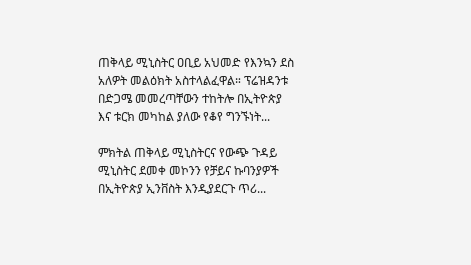ጠቅላይ ሚኒስትር ዐቢይ አህመድ የእንኳን ደስ አለዎት መልዕክት አስተላልፈዋል። ፕሬዝዳንቱ በድጋሜ መመረጣቸውን ተከትሎ በኢትዮጵያ እና ቱርክ መካከል ያለው የቆየ ግንኙነት...

ምክትል ጠቅላይ ሚኒስትርና የውጭ ጉዳይ ሚኒስትር ደመቀ መኮንን የቻይና ኩባንያዎች በኢትዮጵያ ኢንቨስት እንዲያደርጉ ጥሪ...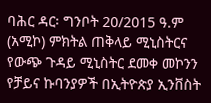ባሕር ዳር፡ ግንቦት 20/2015 ዓ.ም (አሚኮ) ምክትል ጠቅላይ ሚኒስትርና የውጭ ጉዳይ ሚኒስትር ደመቀ መኮንን የቻይና ኩባንያዎች በኢትዮጵያ ኢንቨስት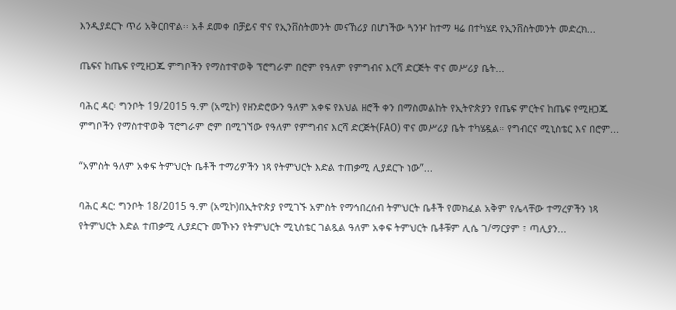እንዲያደርጉ ጥሪ አቅርበዋል፡፡ አቶ ደመቀ በቻይና ዋና የኢንቨስትመንት መናኸሪያ በሆነችው ጓንዦ ከተማ ዛሬ በተካሄደ የኢንቨስትመንት መድረክ...

ጤፍና ከጤፍ የሚዘጋጁ ምግቦችን የማስተዋወቅ ፕሮግራም በሮም የዓለም የምግብና እርሻ ድርጅት ዋና መሥሪያ ቤት...

ባሕር ዳር፡ ግንቦት 19/2015 ዓ.ም (አሚኮ) የዘንድሮውን ዓለም አቀፍ የእህል ዘሮች ቀን በማስመልከት የኢትዮጵያን የጤፍ ምርትና ከጤፍ የሚዘጋጁ ምግቦችን የማስተዋወቅ ፕሮግራም ሮም በሚገኘው የዓለም የምግብና እርሻ ድርጅት(FAO) ዋና መሥሪያ ቤት ተካሄዷል። የግብርና ሚኒስቴር እና በሮም...

“አምስት ዓለም አቀፍ ትምህርት ቤቶች ተማሪዎችን ነጻ የትምህርት እድል ተጠቃሚ ሊያደርጉ ነው”...

ባሕር ዳር: ግንቦት 18/2015 ዓ.ም (አሚኮ)በኢትዮጵያ የሚገኙ አምስት የማኅበረሰብ ትምህርት ቤቶች የመክፈል አቅም የሌላቸው ተማረዎችን ነጻ የትምህርት እድል ተጠቃሚ ሊያደርጉ መኾኑን የትምህርት ሚኒስቴር ገልጿል ዓለም አቀፍ ትምህርት ቤቶቹም ሊሴ ገ/ማርያም ፣ ጣሊያን...